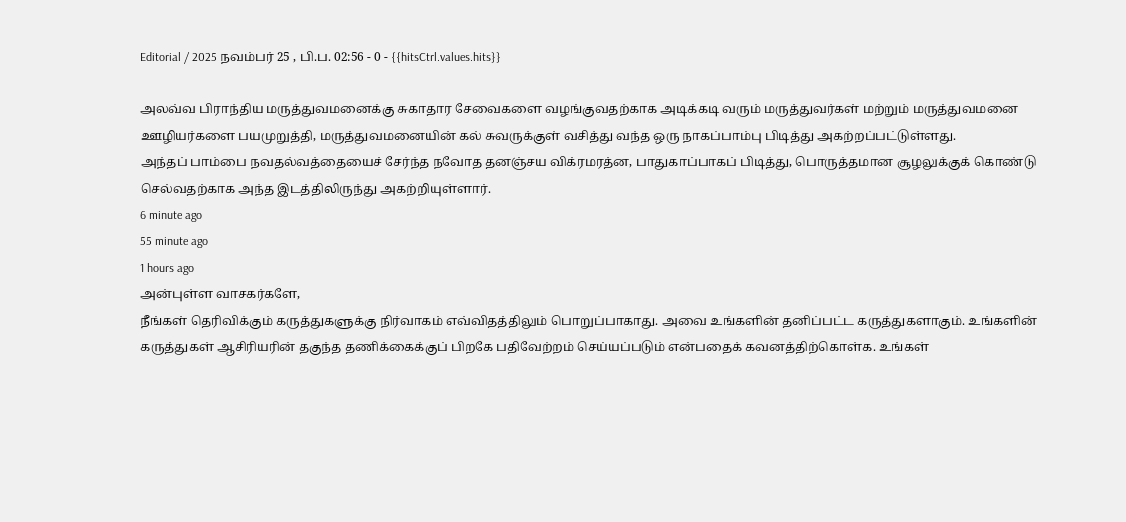Editorial / 2025 நவம்பர் 25 , பி.ப. 02:56 - 0 - {{hitsCtrl.values.hits}}

அலவ்வ பிராந்திய மருத்துவமனைக்கு சுகாதார சேவைகளை வழங்குவதற்காக அடிக்கடி வரும் மருத்துவர்கள் மற்றும் மருத்துவமனை ஊழியர்களை பயமுறுத்தி, மருத்துவமனையின் கல் சுவருக்குள் வசித்து வந்த ஒரு நாகப்பாம்பு பிடித்து அகற்றப்பட்டுள்ளது.
அந்தப் பாம்பை நவதல்வத்தையைச் சேர்ந்த நவோத தனஞ்சய விக்ரமரத்ன, பாதுகாப்பாகப் பிடித்து, பொருத்தமான சூழலுக்குக் கொண்டு செல்வதற்காக அந்த இடத்திலிருந்து அகற்றியுள்ளார்.
6 minute ago
55 minute ago
1 hours ago
அன்புள்ள வாசகர்களே,
நீங்கள் தெரிவிக்கும் கருத்துகளுக்கு நிர்வாகம் எவ்விதத்திலும் பொறுப்பாகாது. அவை உங்களின் தனிப்பட்ட கருத்துகளாகும். உங்களின் கருத்துகள் ஆசிரியரின் தகுந்த தணிக்கைக்குப் பிறகே பதிவேற்றம் செய்யப்படும் என்பதைக் கவனத்திற்கொள்க. உங்கள்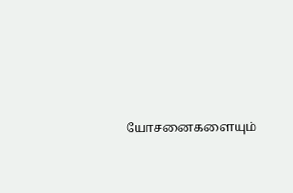யோசனைகளையும்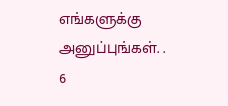எங்களுக்கு அனுப்புங்கள். .
6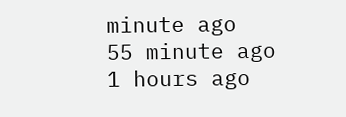minute ago
55 minute ago
1 hours ago